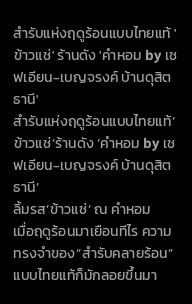สำรับแห่งฤดูร้อนแบบไทยแท้ 'ข้าวแช่' ร้านดัง 'คำหอม by เชฟเอียน-เบญจรงค์ บ้านดุสิตธานี'
สำรับแห่งฤดูร้อนแบบไทยแท้’ข้าวแช่’ร้านดัง ‘คำหอม by เชฟเอียน-เบญจรงค์ บ้านดุสิตธานี’
ลิ้มรส’ข้าวแช่’ ณ คำหอม
เมื่อฤดูร้อนมาเยือนทีไร ความทรงจำของ“สำรับคลายร้อน” แบบไทยแท้ก็มักลอยขึ้นมา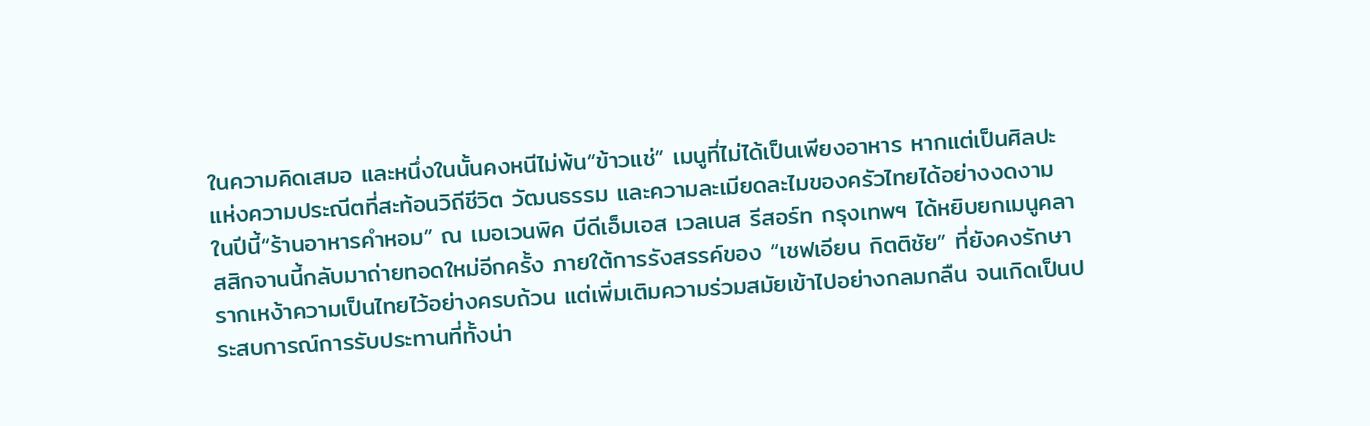ในความคิดเสมอ และหนึ่งในนั้นคงหนีไม่พ้น“ข้าวแช่” เมนูที่ไม่ได้เป็นเพียงอาหาร หากแต่เป็นศิลปะแห่งความประณีตที่สะท้อนวิถีชีวิต วัฒนธรรม และความละเมียดละไมของครัวไทยได้อย่างงดงาม
ในปีนี้“ร้านอาหารคำหอม” ณ เมอเวนพิค บีดีเอ็มเอส เวลเนส รีสอร์ท กรุงเทพฯ ได้หยิบยกเมนูคลาสสิกจานนี้กลับมาถ่ายทอดใหม่อีกครั้ง ภายใต้การรังสรรค์ของ “เชฟเอียน กิตติชัย” ที่ยังคงรักษารากเหง้าความเป็นไทยไว้อย่างครบถ้วน แต่เพิ่มเติมความร่วมสมัยเข้าไปอย่างกลมกลืน จนเกิดเป็นประสบการณ์การรับประทานที่ทั้งน่า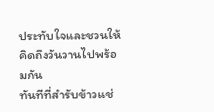ประทับใจและชวนให้คิดถึงวันวานไปพร้อมกัน
ทันทีที่สำรับข้าวแช่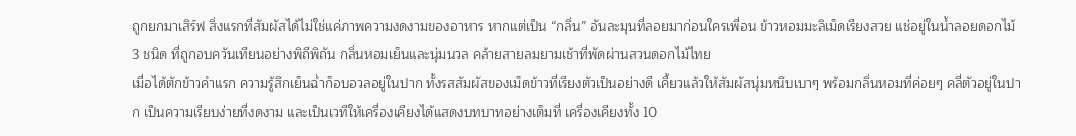ถูกยกมาเสิร์ฟ สิ่งแรกที่สัมผัสได้ไม่ใช่แค่ภาพความงดงามของอาหาร หากแต่เป็น “กลิ่น” อันละมุนที่ลอยมาก่อนใครเพื่อน ข้าวหอมมะลิเม็ดเรียงสวย แช่อยู่ในน้ำลอยดอกไม้ 3 ชนิด ที่ถูกอบควันเทียนอย่างพิถีพิถัน กลิ่นหอมเย็นและนุ่มนวล คล้ายสายลมยามเช้าที่พัดผ่านสวนดอกไม้ไทย
เมื่อได้ตักข้าวคำแรก ความรู้สึกเย็นฉ่ำก็อบอวลอยู่ในปาก ทั้งรสสัมผัสของเม็ดข้าวที่เรียงตัวเป็นอย่างดี เคี้ยวแล้วให้สัมผัสนุ่มหนึบเบาๆ พร้อมกลิ่นหอมที่ค่อยๆ คลี่ตัวอยู่ในปาก เป็นความเรียบง่ายที่งดงาม และเป็นเวทีให้เครื่องเคียงได้แสดงบทบาทอย่างเต็มที่ เครื่องเคียงทั้ง 10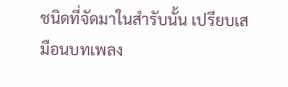ชนิดที่จัดมาในสำรับนั้น เปรียบเสมือนบทเพลง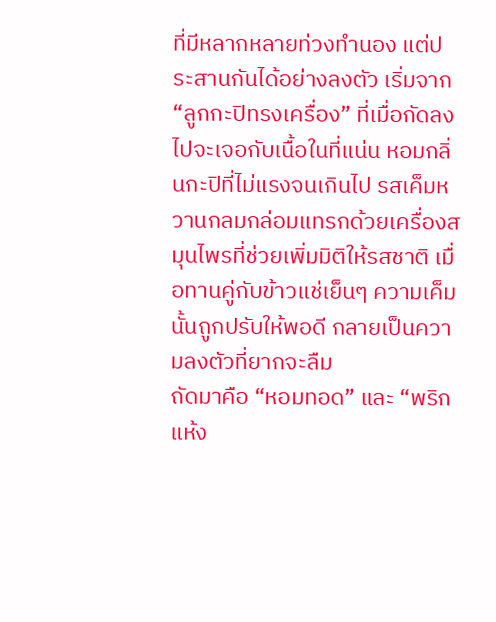ที่มีหลากหลายท่วงทำนอง แต่ประสานกันได้อย่างลงตัว เริ่มจาก “ลูกกะปิทรงเครื่อง” ที่เมื่อกัดลงไปจะเจอกับเนื้อในที่แน่น หอมกลิ่นกะปิที่ไม่แรงจนเกินไป รสเค็มหวานกลมกล่อมแทรกด้วยเครื่องสมุนไพรที่ช่วยเพิ่มมิติให้รสชาติ เมื่อทานคู่กับข้าวแช่เย็นๆ ความเค็มนั้นถูกปรับให้พอดี กลายเป็นความลงตัวที่ยากจะลืม
ถัดมาคือ “หอมทอด” และ “พริกแห้ง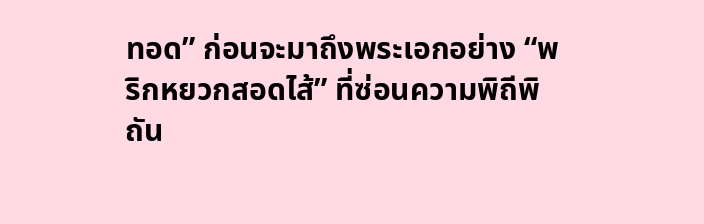ทอด” ก่อนจะมาถึงพระเอกอย่าง “พริกหยวกสอดไส้” ที่ซ่อนความพิถีพิถัน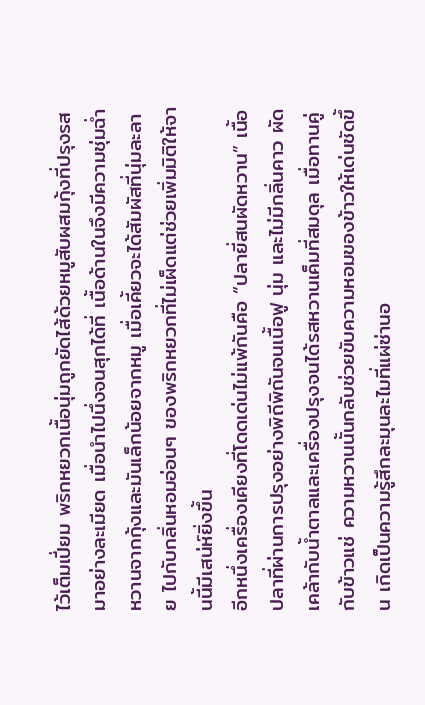ไว้เต็มเปี่ยม พริกหยวกเนื้อนุ่มถูกยัดไส้ด้วยหมูสับผสมกุ้งที่ปรุงรสมาอย่างละเมียด เมื่อนำไปนึ่งจนสุกได้ที่ เนื้อด้านในจึงมีความชุ่มฉ่ำ หวานจากกุ้งและมันเล็กน้อยจากหมู เมื่อเคี้ยวจะได้สัมผัสที่นุ่มละลาย ไปกับกลิ่นหอมอ่อนๆ ของพริกหยวกที่ไม่เผ็ดแต่ช่วยเพิ่มมิติให้จานนี้มีเสน่ห์ยิ่งขึ้น
อีกหนึ่งเครื่องเคียงที่โดดเด่นไม่แพ้กันคือ “ปลายี่สนผัดหวาน” เนื้อปลาที่ผ่านการปรุงอย่างพิถีพิถันจนเนื้อฟู นุ่ม และไม่มีกลิ่นคาว ผัดเคล้ากับน้ำตาลและเครื่องปรุงจนได้รสหวานเค็มที่สมดุล เมื่อทานคู่กับข้าวแช่ ความหวานนั้นกลับช่วยขับความหอมของข้าวให้เด่นชัดขึ้น เกิดเป็นความรู้สึกละมุนละไมที่แผ่ซ่านอ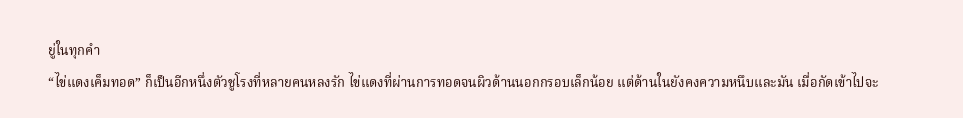ยู่ในทุกคำ
“ไข่แดงเค็มทอด” ก็เป็นอีกหนึ่งตัวชูโรงที่หลายคนหลงรัก ไข่แดงที่ผ่านการทอดจนผิวด้านนอกกรอบเล็กน้อย แต่ด้านในยังคงความหนึบและมัน เมื่อกัดเข้าไปจะ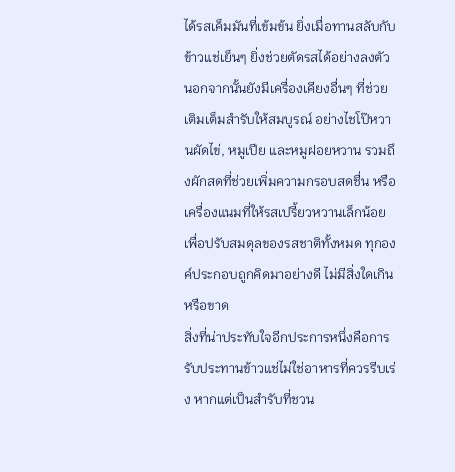ได้รสเค็มมันที่เข้มข้น ยิ่งเมื่อทานสลับกับข้าวแช่เย็นๆ ยิ่งช่วยตัดรสได้อย่างลงตัว นอกจากนั้นยังมีเครื่องเคียงอื่นๆ ที่ช่วยเติมเต็มสำรับให้สมบูรณ์ อย่างไชโป๊หวานผัดไข่, หมูเปีย และหมูฝอยหวาน รวมถึงผักสดที่ช่วยเพิ่มความกรอบสดชื่น หรือเครื่องแนมที่ให้รสเปรี้ยวหวานเล็กน้อยเพื่อปรับสมดุลของรสชาติทั้งหมด ทุกองค์ประกอบถูกคิดมาอย่างดี ไม่มีสิ่งใดเกินหรือขาด
สิ่งที่น่าประทับใจอีกประการหนึ่งคือการรับประทานข้าวแช่ไม่ใช่อาหารที่ควรรีบเร่ง หากแต่เป็นสำรับที่ชวน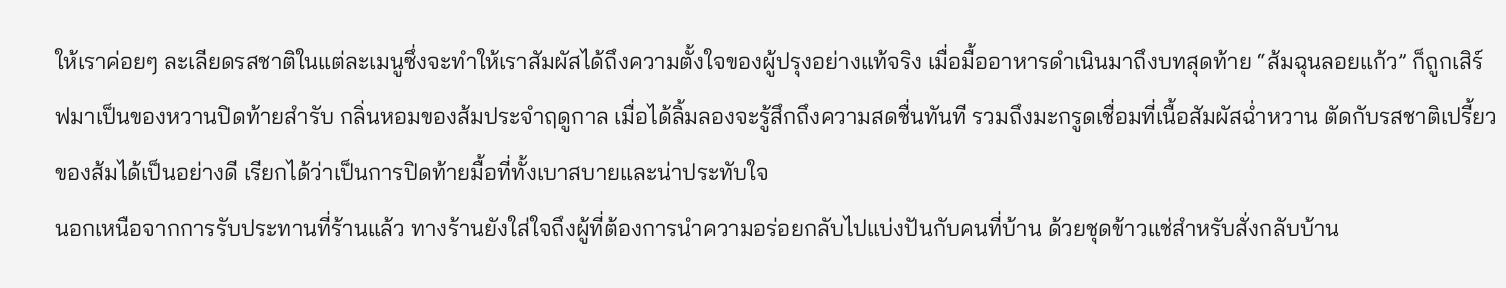ให้เราค่อยๆ ละเลียดรสชาติในแต่ละเมนูซึ่งจะทำให้เราสัมผัสได้ถึงความตั้งใจของผู้ปรุงอย่างแท้จริง เมื่อมื้ออาหารดำเนินมาถึงบทสุดท้าย “ส้มฉุนลอยแก้ว” ก็ถูกเสิร์ฟมาเป็นของหวานปิดท้ายสำรับ กลิ่นหอมของส้มประจำฤดูกาล เมื่อได้ลิ้มลองจะรู้สึกถึงความสดชื่นทันที รวมถึงมะกรูดเชื่อมที่เนื้อสัมผัสฉ่ำหวาน ตัดกับรสชาติเปรี้ยวของส้มได้เป็นอย่างดี เรียกได้ว่าเป็นการปิดท้ายมื้อที่ทั้งเบาสบายและน่าประทับใจ
นอกเหนือจากการรับประทานที่ร้านแล้ว ทางร้านยังใส่ใจถึงผู้ที่ต้องการนำความอร่อยกลับไปแบ่งปันกับคนที่บ้าน ด้วยชุดข้าวแช่สำหรับสั่งกลับบ้าน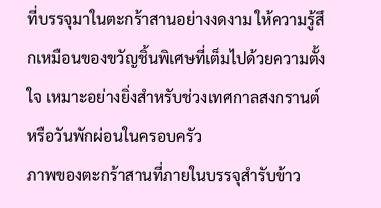ที่บรรจุมาในตะกร้าสานอย่างงดงาม ให้ความรู้สึกเหมือนของขวัญชิ้นพิเศษที่เต็มไปด้วยความตั้งใจ เหมาะอย่างยิ่งสำหรับช่วงเทศกาลสงกรานต์หรือวันพักผ่อนในครอบครัว
ภาพของตะกร้าสานที่ภายในบรรจุสำรับข้าว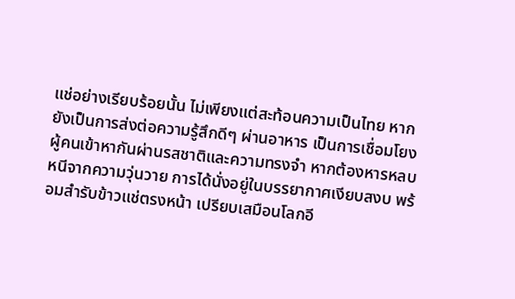แช่อย่างเรียบร้อยนั้น ไม่เพียงแต่สะท้อนความเป็นไทย หากยังเป็นการส่งต่อความรู้สึกดีๆ ผ่านอาหาร เป็นการเชื่อมโยงผู้คนเข้าหากันผ่านรสชาติและความทรงจำ หากต้องหารหลบหนีจากความวุ่นวาย การได้นั่งอยู่ในบรรยากาศเงียบสงบ พร้อมสำรับข้าวแช่ตรงหน้า เปรียบเสมือนโลกอี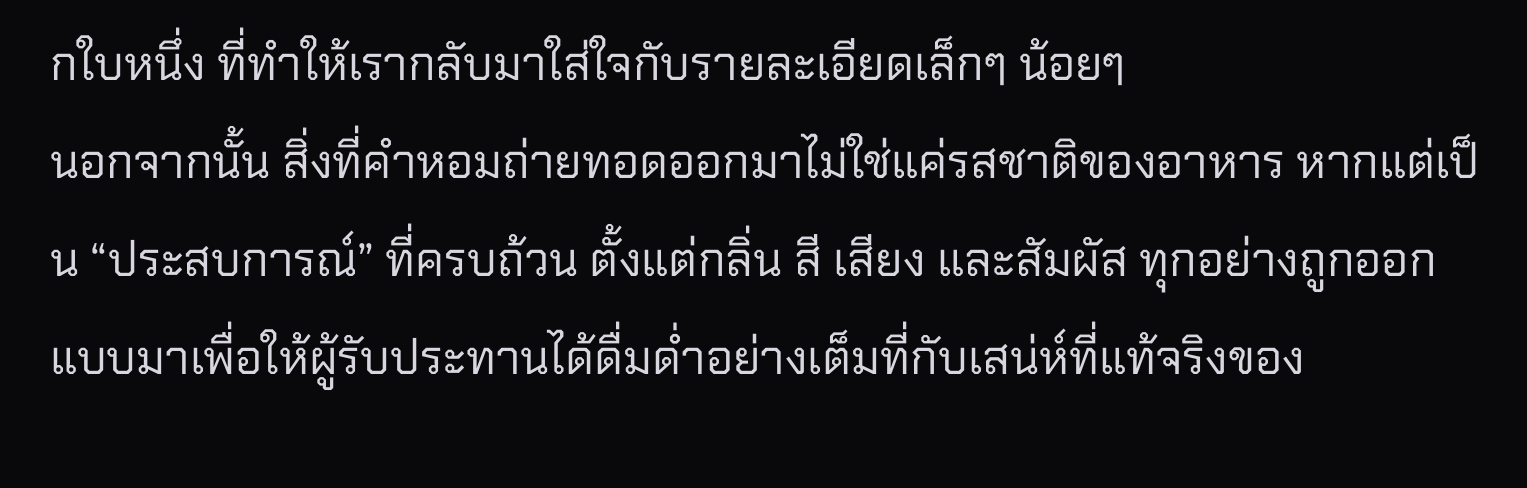กใบหนึ่ง ที่ทำให้เรากลับมาใส่ใจกับรายละเอียดเล็กๆ น้อยๆ
นอกจากนั้น สิ่งที่คำหอมถ่ายทอดออกมาไม่ใช่แค่รสชาติของอาหาร หากแต่เป็น “ประสบการณ์” ที่ครบถ้วน ตั้งแต่กลิ่น สี เสียง และสัมผัส ทุกอย่างถูกออกแบบมาเพื่อให้ผู้รับประทานได้ดื่มด่ำอย่างเต็มที่กับเสน่ห์ที่แท้จริงของ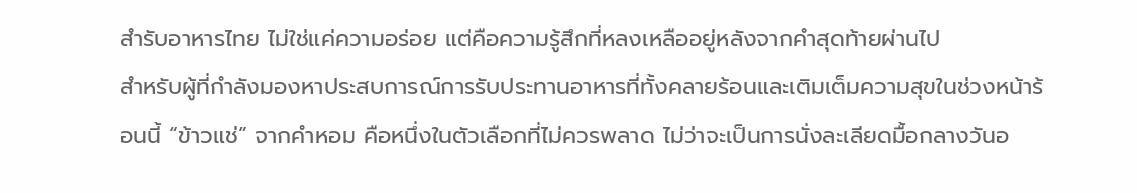สำรับอาหารไทย ไม่ใช่แค่ความอร่อย แต่คือความรู้สึกที่หลงเหลืออยู่หลังจากคำสุดท้ายผ่านไป
สำหรับผู้ที่กำลังมองหาประสบการณ์การรับประทานอาหารที่ทั้งคลายร้อนและเติมเต็มความสุขในช่วงหน้าร้อนนี้ “ข้าวแช่” จากคำหอม คือหนึ่งในตัวเลือกที่ไม่ควรพลาด ไม่ว่าจะเป็นการนั่งละเลียดมื้อกลางวันอ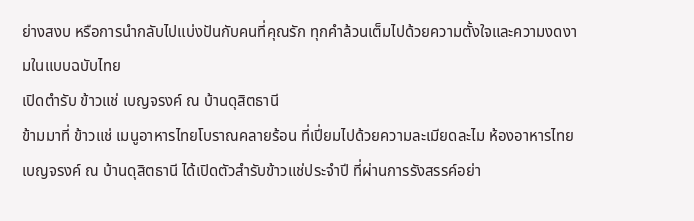ย่างสงบ หรือการนำกลับไปแบ่งปันกับคนที่คุณรัก ทุกคำล้วนเต็มไปด้วยความตั้งใจและความงดงามในแบบฉบับไทย
เปิดตำรับ ข้าวแช่ เบญจรงค์ ณ บ้านดุสิตธานี
ข้ามมาที่ ข้าวแช่ เมนูอาหารไทยโบราณคลายร้อน ที่เปี่ยมไปด้วยความละเมียดละไม ห้องอาหารไทย เบญจรงค์ ณ บ้านดุสิตธานี ได้เปิดตัวสำรับข้าวแช่ประจำปี ที่ผ่านการรังสรรค์อย่า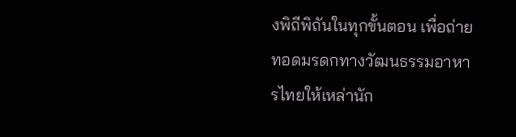งพิถีพิถันในทุกขั้นตอน เพื่อถ่ายทอดมรดกทางวัฒนธรรมอาหารไทยให้เหล่านัก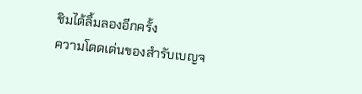ชิมได้ลิ้มลองอีกครั้ง
ความโดดเด่นของสำรับเบญจ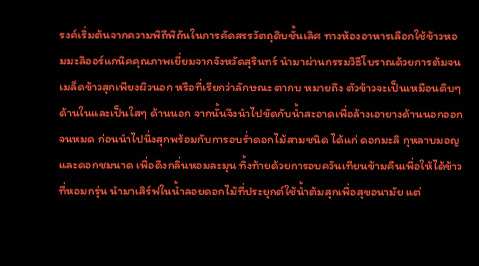รงค์เริ่มต้นจากความพิถีพิถันในการคัดสรรวัตถุดิบชั้นเลิศ ทางห้องอาหารเลือกใช้ข้าวหอมมะลิออร์แกนิคคุณภาพเยี่ยมจากจังหวัดสุรินทร์ นำมาผ่านกรรมวิธีโบราณด้วยการต้มจนเมล็ดข้าวสุกเพียงผิวนอก หรือที่เรียกว่าลักษณะ ตากบ หมายถึง ตัวข้าวจะเป็นเหมือนดิบๆ ด้านในและเป็นใสๆ ด้านนอก จากนั้นจึงนำไปขัดกับน้ำสะอาดเพื่อล้างเอายางด้านนอกออกจนหมด ก่อนนำไปนึ่งสุกพร้อมกับการอบร่ำดอกไม้สามชนิด ได้แก่ ดอกมะลิ กุหลาบมอญ และดอกชมนาด เพื่อดึงกลิ่นหอมละมุน ทิ้งท้ายด้วยการอบควันเทียนข้ามคืนเพื่อให้ได้ข้าวที่หอมกรุ่น นำมาเสิร์ฟในน้ำลอยดอกไม้ที่ประยุกต์ใช้น้ำต้มสุกเพื่อสุขอนามัย แต่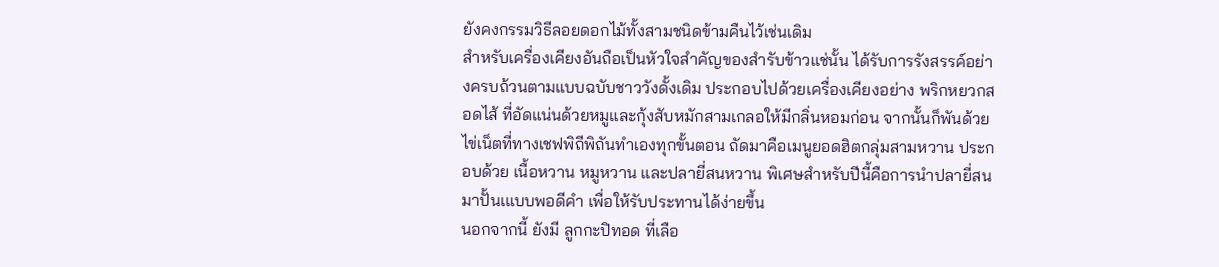ยังคงกรรมวิธีลอยดอกไม้ทั้งสามชนิดข้ามคืนไว้เช่นเดิม
สำหรับเครื่องเคียงอันถือเป็นหัวใจสำคัญของสำรับข้าวแช่นั้น ได้รับการรังสรรค์อย่างครบถ้วนตามแบบฉบับชาววังดั้งเดิม ประกอบไปด้วยเครื่องเคียงอย่าง พริกหยวกสอดไส้ ที่อัดแน่นด้วยหมูและกุ้งสับหมักสามเกลอให้มีกลิ่นหอมก่อน จากนั้นก็พันด้วยไข่เน็ตที่ทางเชฟพิถีพิถันทำเองทุกขั้นตอน ถัดมาคือเมนูยอดฮิตกลุ่มสามหวาน ประกอบด้วย เนื้อหวาน หมูหวาน และปลายี่สนหวาน พิเศษสำหรับปีนี้คือการนำปลายี่สนมาปั้นเแบบพอดีคำ เพื่อให้รับประทานได้ง่ายขึ้น
นอกจากนี้ ยังมี ลูกกะปิทอด ที่เลือ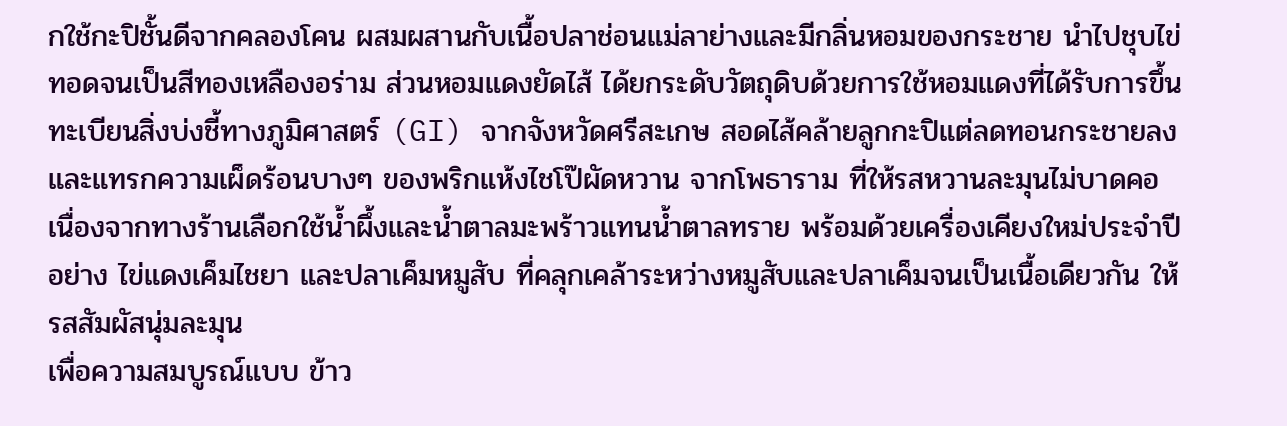กใช้กะปิชั้นดีจากคลองโคน ผสมผสานกับเนื้อปลาช่อนแม่ลาย่างและมีกลิ่นหอมของกระชาย นำไปชุบไข่ทอดจนเป็นสีทองเหลืองอร่าม ส่วนหอมแดงยัดไส้ ได้ยกระดับวัตถุดิบด้วยการใช้หอมแดงที่ได้รับการขึ้นทะเบียนสิ่งบ่งชี้ทางภูมิศาสตร์ (GI) จากจังหวัดศรีสะเกษ สอดไส้คล้ายลูกกะปิแต่ลดทอนกระชายลงและแทรกความเผ็ดร้อนบางๆ ของพริกแห้งไชโป๊ผัดหวาน จากโพธาราม ที่ให้รสหวานละมุนไม่บาดคอ เนื่องจากทางร้านเลือกใช้น้ำผึ้งและน้ำตาลมะพร้าวแทนน้ำตาลทราย พร้อมด้วยเครื่องเคียงใหม่ประจำปีอย่าง ไข่แดงเค็มไชยา และปลาเค็มหมูสับ ที่คลุกเคล้าระหว่างหมูสับและปลาเค็มจนเป็นเนื้อเดียวกัน ให้รสสัมผัสนุ่มละมุน
เพื่อความสมบูรณ์แบบ ข้าว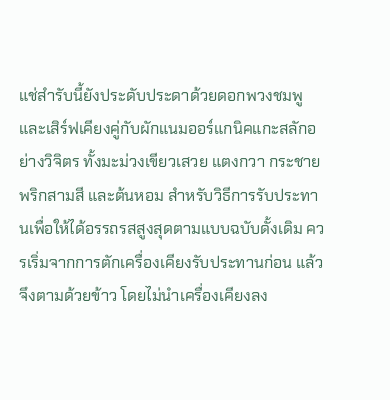แช่สำรับนี้ยังประดับประดาด้วยดอกพวงชมพู และเสิร์ฟเคียงคู่กับผักแนมออร์แกนิคแกะสลักอย่างวิจิตร ทั้งมะม่วงเขียวเสวย แตงกวา กระชาย พริกสามสี และต้นหอม สำหรับวิธีการรับประทานเพื่อให้ได้อรรถรสสูงสุดตามแบบฉบับดั้งเดิม ควรเริ่มจากการตักเครื่องเคียงรับประทานก่อน แล้วจึงตามด้วยข้าว โดยไม่นำเครื่องเคียงลง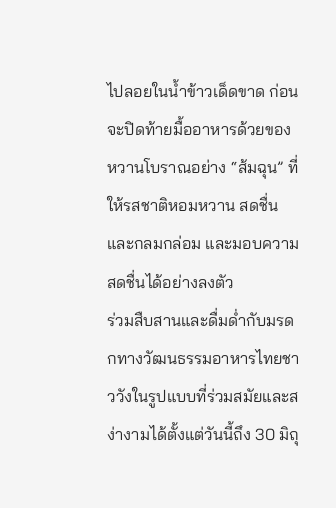ไปลอยในน้ำข้าวเด็ดขาด ก่อนจะปิดท้ายมื้ออาหารด้วยของหวานโบราณอย่าง “ส้มฉุน” ที่ให้รสชาติหอมหวาน สดชื่น และกลมกล่อม และมอบความสดชื่นได้อย่างลงตัว
ร่วมสืบสานและดื่มด่ำกับมรดกทางวัฒนธรรมอาหารไทยชาววังในรูปแบบที่ร่วมสมัยและสง่างามได้ตั้งแต่วันนี้ถึง 30 มิถุ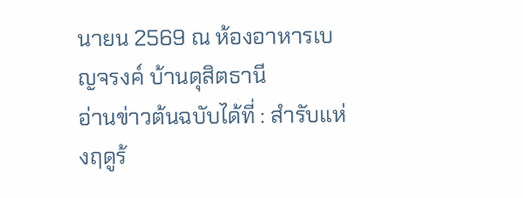นายน 2569 ณ ห้องอาหารเบญจรงค์ บ้านดุสิตธานี
อ่านข่าวต้นฉบับได้ที่ : สำรับแห่งฤดูร้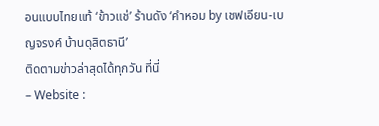อนแบบไทยแท้ ‘ข้าวแช่’ ร้านดัง ‘คำหอม by เชฟเอียน-เบญจรงค์ บ้านดุสิตธานี’
ติดตามข่าวล่าสุดได้ทุกวัน ที่นี่
– Website :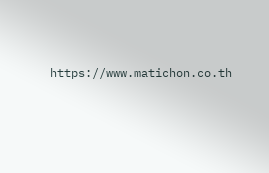https://www.matichon.co.th